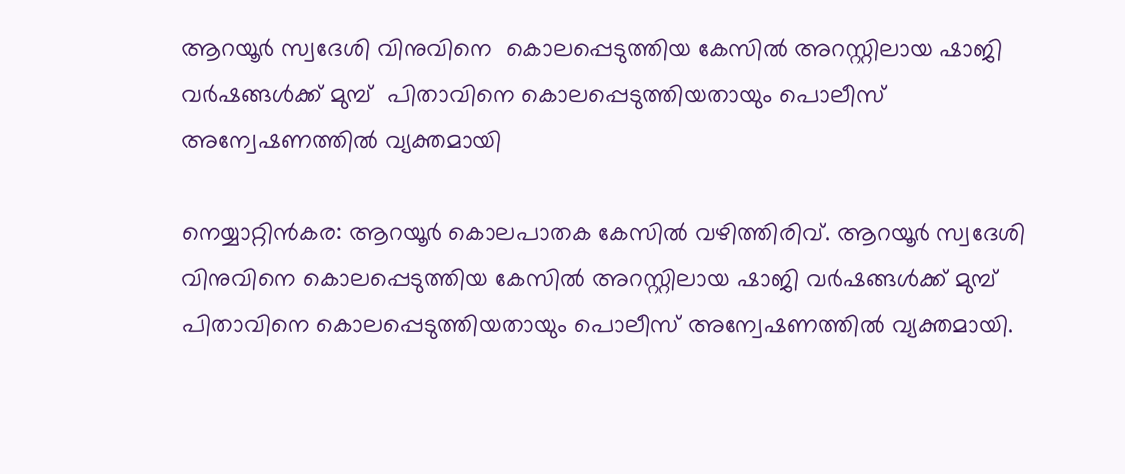ആറയൂർ സ്വദേശി വിനുവിനെ  കൊലപ്പെടുത്തിയ കേസിൽ അറസ്റ്റിലായ ഷാജി വർഷങ്ങൾക്ക് മുമ്പ്  പിതാവിനെ കൊലപ്പെടുത്തിയതായും പൊലീസ് അന്വേഷണത്തിൽ വ്യക്തമായി

നെയ്യാറ്റിൻകര: ആറയൂർ കൊലപാതക കേസിൽ വഴിത്തിരിവ്. ആറയൂർ സ്വദേശി വിനുവിനെ കൊലപ്പെടുത്തിയ കേസിൽ അറസ്റ്റിലായ ഷാജി വർഷങ്ങൾക്ക് മുമ്പ് പിതാവിനെ കൊലപ്പെടുത്തിയതായും പൊലീസ് അന്വേഷണത്തിൽ വ്യക്തമായി.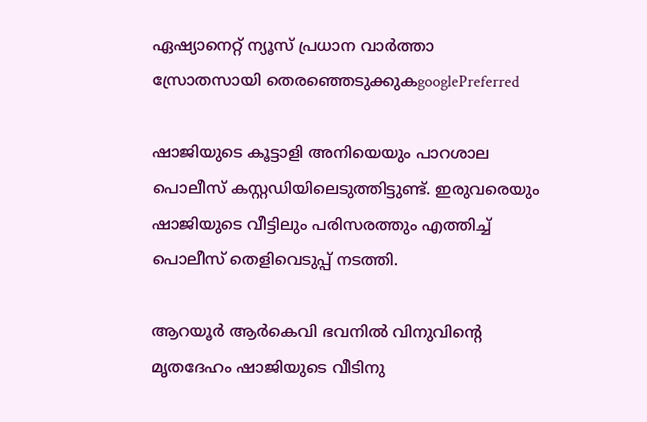ഏഷ്യാനെറ്റ് ന്യൂസ് പ്രധാന വാർത്താ സ്രോതസായി തെരഞ്ഞെടുക്കുകgooglePreferred

ഷാജിയുടെ കൂട്ടാളി അനിയെയും പാറശാല പൊലീസ് കസ്റ്റഡിയിലെടുത്തിട്ടുണ്ട്. ഇരുവരെയും ഷാജിയുടെ വീട്ടിലും പരിസരത്തും എത്തിച്ച് പൊലീസ് തെളിവെടുപ്പ് നടത്തി.

ആറയൂർ ആർകെവി ഭവനിൽ വിനുവിന്‍റെ മൃതദേഹം ഷാജിയുടെ വീടിനു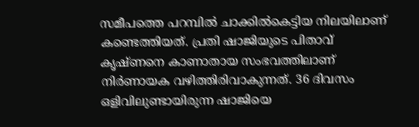സമീപത്തെ പറമ്പിൽ ചാക്കിൽകെട്ടിയ നിലയിലാണ് കണ്ടെത്തിയത്. പ്രതി ഷാജിയുടെ പിതാവ് കൃഷ്ണനെ കാണാതായ സംഭവത്തിലാണ് നിർണായക വഴിത്തിരിവാകുന്നത്. 36 ദിവസം ഒളിവിലുണ്ടായിരുന്ന ഷാജിയെ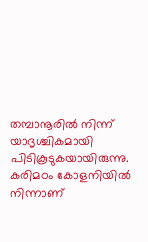തമ്പാനൂരിൽ നിന്ന് യാദൃശ്ചികമായി പിടികൂടുകയായിരുന്നു. കരിമഠം കോളനിയിൽ നിന്നാണ്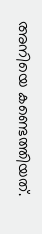അനിയെ കണ്ടെത്തിയത്.